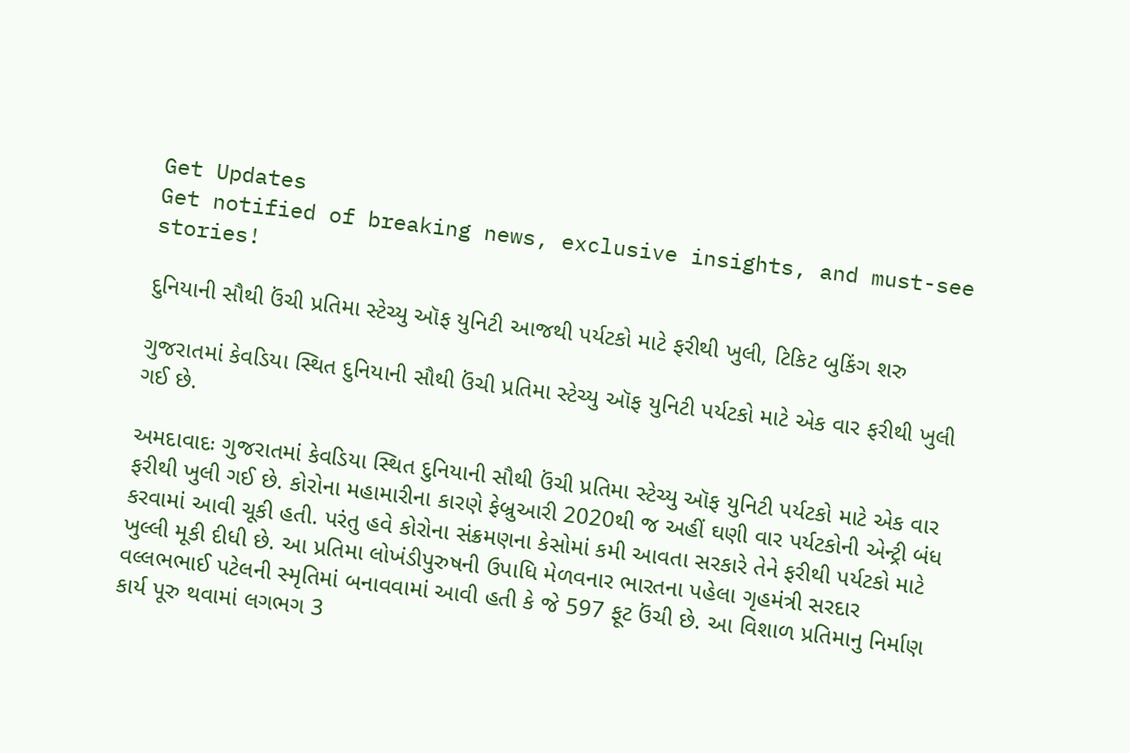Get Updates
Get notified of breaking news, exclusive insights, and must-see stories!

દુનિયાની સૌથી ઉંચી પ્રતિમા સ્ટેચ્યુ ઑફ યુનિટી આજથી પર્યટકો માટે ફરીથી ખુલી, ટિકિટ બુકિંગ શરુ

ગુજરાતમાં કેવડિયા સ્થિત દુનિયાની સૌથી ઉંચી પ્રતિમા સ્ટેચ્યુ ઑફ યુનિટી પર્યટકો માટે એક વાર ફરીથી ખુલી ગઈ છે.

અમદાવાદઃ ગુજરાતમાં કેવડિયા સ્થિત દુનિયાની સૌથી ઉંચી પ્રતિમા સ્ટેચ્યુ ઑફ યુનિટી પર્યટકો માટે એક વાર ફરીથી ખુલી ગઈ છે. કોરોના મહામારીના કારણે ફેબ્રુઆરી 2020થી જ અહીં ઘણી વાર પર્યટકોની એન્ટ્રી બંધ કરવામાં આવી ચૂકી હતી. પરંતુ હવે કોરોના સંક્રમણના કેસોમાં કમી આવતા સરકારે તેને ફરીથી પર્યટકો માટે ખુલ્લી મૂકી દીધી છે. આ પ્રતિમા લોખંડીપુરુષની ઉપાધિ મેળવનાર ભારતના પહેલા ગૃહમંત્રી સરદાર વલ્લભભાઈ પટેલની સ્મૃતિમાં બનાવવામાં આવી હતી કે જે 597 ફૂટ ઉંચી છે. આ વિશાળ પ્રતિમાનુ નિર્માણ કાર્ય પૂરુ થવામાં લગભગ 3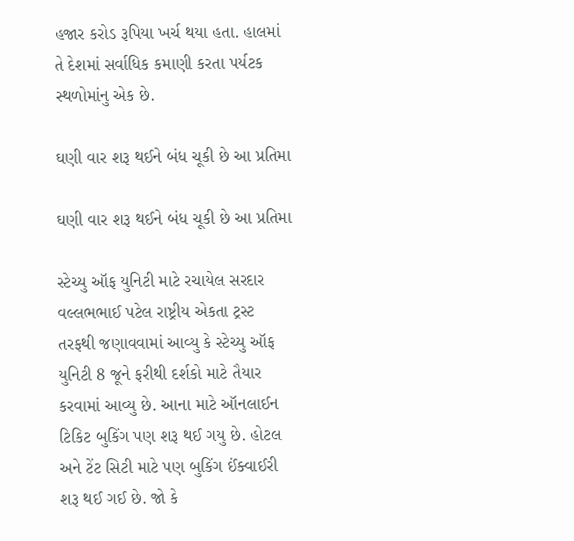હજાર કરોડ રૂપિયા ખર્ચ થયા હતા. હાલમાં તે દેશમાં સર્વાધિક કમાણી કરતા પર્યટક સ્થળોમાંનુ એક છે.

ઘણી વાર શરૂ થઈને બંધ ચૂકી છે આ પ્રતિમા

ઘણી વાર શરૂ થઈને બંધ ચૂકી છે આ પ્રતિમા

સ્ટેચ્યુ ઑફ યુનિટી માટે રચાયેલ સરદાર વલ્લભભાઈ પટેલ રાષ્ટ્રીય એકતા ટ્રસ્ટ તરફથી જણાવવામાં આવ્યુ કે સ્ટેચ્યુ ઑફ યુનિટી 8 જૂને ફરીથી દર્શકો માટે તૈયાર કરવામાં આવ્યુ છે. આના માટે ઑનલાઈન ટિકિટ બુકિંગ પણ શરૂ થઈ ગયુ છે. હોટલ અને ટેંટ સિટી માટે પણ બુકિંગ ઈંક્વાઈરી શરૂ થઈ ગઈ છે. જો કે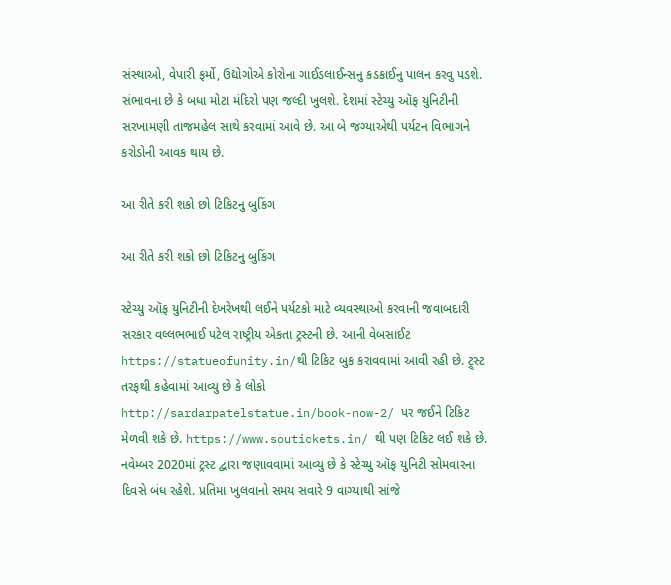સંસ્થાઓ, વેપારી ફર્મો, ઉદ્યોગોએ કોરોના ગાઈડલાઈન્સનુ કડકાઈનુ પાલન કરવુ પડશે. સંભાવના છે કે બધા મોટા મંદિરો પણ જલ્દી ખુલશે. દેશમાં સ્ટેચ્યુ ઑફ યુનિટીની સરખામણી તાજમહેલ સાથે કરવામાં આવે છે. આ બે જગ્યાએથી પર્યટન વિભાગને કરોડોની આવક થાય છે.

આ રીતે કરી શકો છો ટિકિટનુ બુકિંગ

આ રીતે કરી શકો છો ટિકિટનુ બુકિંગ

સ્ટેચ્યુ ઑફ યુનિટીની દેખરેખથી લઈને પર્યટકો માટે વ્યવસ્થાઓ કરવાની જવાબદારી સરકાર વલ્લભભાઈ પટેલ રાષ્ટ્રીય એકતા ટ્રસ્ટની છે. આની વેબસાઈટ https://statueofunity.in/થી ટિકિટ બુક કરાવવામાં આવી રહી છે. ટ્ર્સ્ટ તરફથી કહેવામાં આવ્યુ છે કે લોકો http://sardarpatelstatue.in/book-now-2/ પર જઈને ટિકિટ મેળવી શકે છે. https://www.soutickets.in/ થી પણ ટિકિટ લઈ શકે છે. નવેમ્બર 2020માં ટ્રસ્ટ દ્વારા જણાવવામાં આવ્યુ છે કે સ્ટેચ્યુ ઑફ યુનિટી સોમવારના દિવસે બંધ રહેશે. પ્રતિમા ખુલવાનો સમય સવારે 9 વાગ્યાથી સાંજે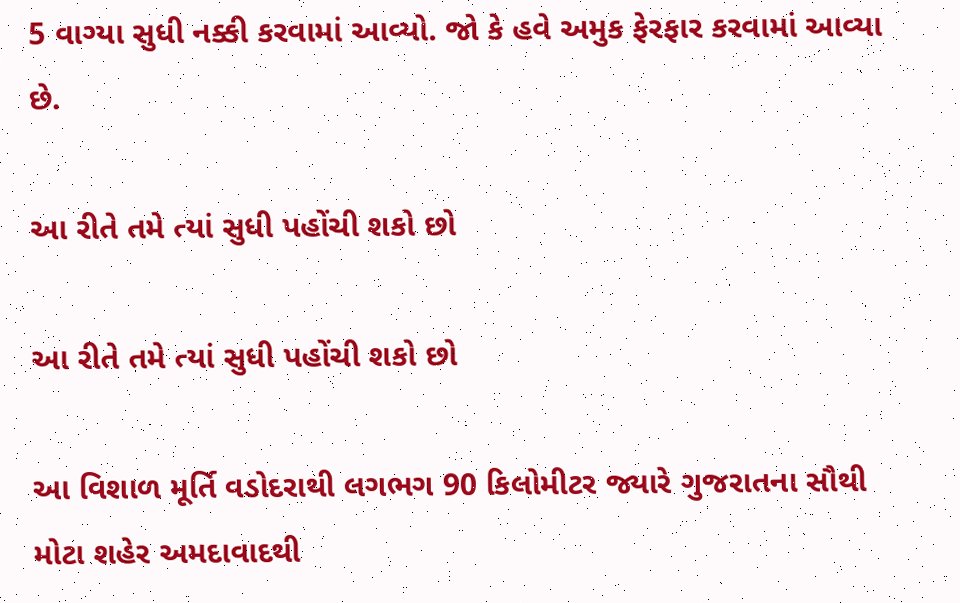5 વાગ્યા સુધી નક્કી કરવામાં આવ્યો. જો કે હવે અમુક ફેરફાર કરવામાં આવ્યા છે.

આ રીતે તમે ત્યાં સુધી પહોંચી શકો છો

આ રીતે તમે ત્યાં સુધી પહોંચી શકો છો

આ વિશાળ મૂર્તિ વડોદરાથી લગભગ 90 કિલોમીટર જ્યારે ગુજરાતના સૌથી મોટા શહેર અમદાવાદથી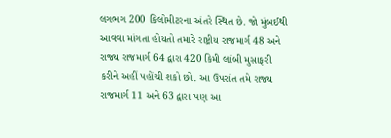લગભગ 200 કિલોમીટરના અંતરે સ્થિત છે. જો મુંબઈથી આવવા માંગતા હોયતો તમારે રાષ્ટ્રીય રાજમાર્ગ 48 અને રાજ્ય રાજમાર્ગ 64 દ્વારા 420 કિમી લાંબી મુસાફરી કરીને અહીં પહોંચી શકો છો. આ ઉપરાંત તમે રાજ્ય રાજમાર્ગ 11 અને 63 દ્વારા પણ આ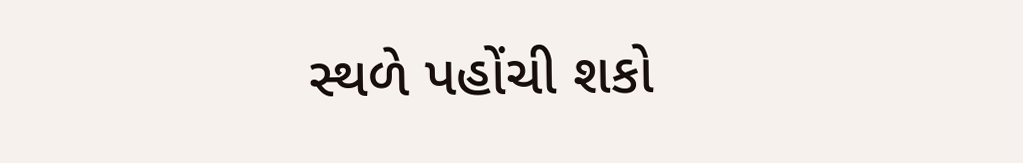સ્થળે પહોંચી શકો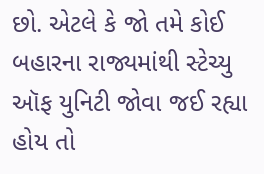છો. એટલે કે જો તમે કોઈ બહારના રાજ્યમાંથી સ્ટેચ્યુ ઑફ યુનિટી જોવા જઈ રહ્યા હોય તો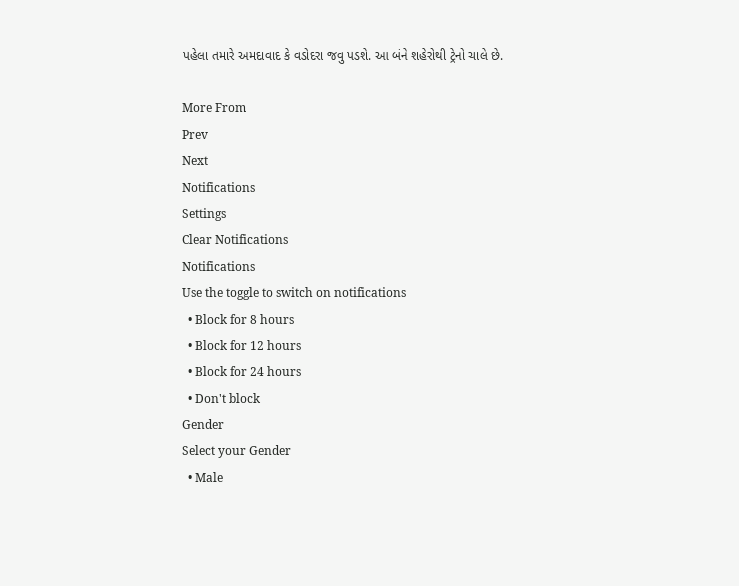પહેલા તમારે અમદાવાદ કે વડોદરા જવુ પડશે. આ બંને શહેરોથી ટ્રેનો ચાલે છે.

More From
Prev
Next
Notifications
Settings
Clear Notifications
Notifications
Use the toggle to switch on notifications
  • Block for 8 hours
  • Block for 12 hours
  • Block for 24 hours
  • Don't block
Gender
Select your Gender
  • Male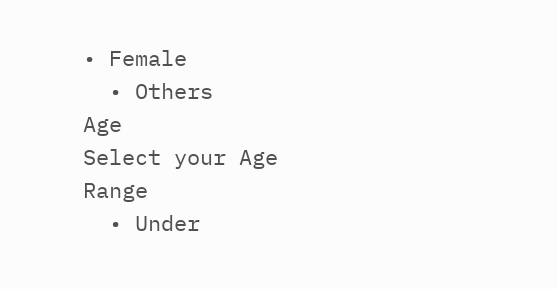• Female
  • Others
Age
Select your Age Range
  • Under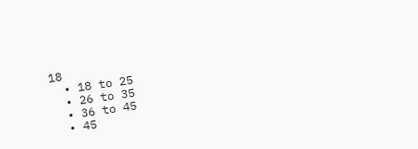18
  • 18 to 25
  • 26 to 35
  • 36 to 45
  • 45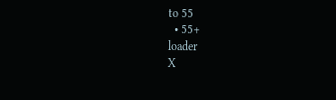to 55
  • 55+
loader
X